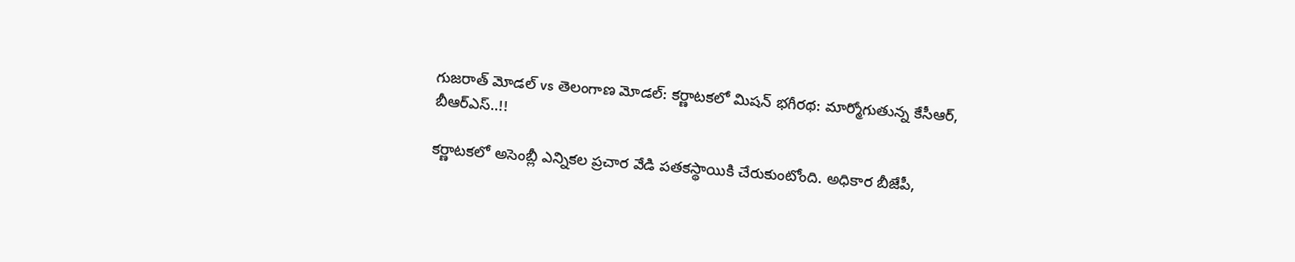గుజరాత్ మోడల్ vs తెలంగాణ మోడల్: కర్ణాటకలో మిషన్ భగీరథ: మార్మోగుతున్న కేసీఆర్, బీఆర్ఎస్..!!

కర్ణాటకలో అసెంబ్లీ ఎన్నికల ప్రచార వేడి పతకస్థాయికి చేరుకుంటోంది. అధికార బీజేపీ,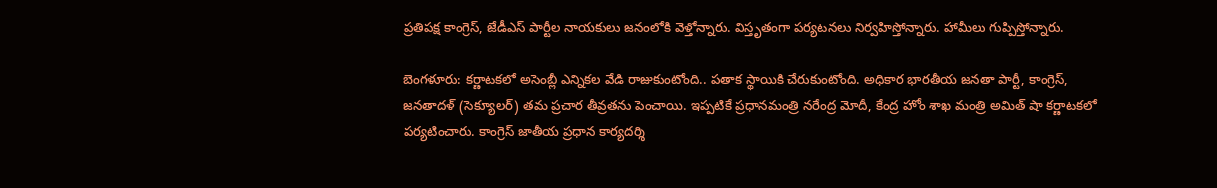ప్రతిపక్ష కాంగ్రెస్, జేడీఎస్ పార్టీల నాయకులు జనంలోకి వెళ్తోన్నారు. విస్తృతంగా పర్యటనలు నిర్వహిస్తోన్నారు. హామీలు గుప్పిస్తోన్నారు.

బెంగళూరు: కర్ణాటకలో అసెంబ్లీ ఎన్నికల వేడి రాజుకుంటోంది.. పతాక స్థాయికి చేరుకుంటోంది. అధికార భారతీయ జనతా పార్టీ, కాంగ్రెస్, జనతాదళ్ (సెక్యూలర్) తమ ప్రచార తీవ్రతను పెంచాయి. ఇప్పటికే ప్రధానమంత్రి నరేంద్ర మోదీ, కేంద్ర హోం శాఖ మంత్రి అమిత్ షా కర్ణాటకలో పర్యటించారు. కాంగ్రెస్ జాతీయ ప్రధాన కార్యదర్శి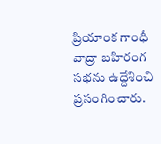ప్రియాంక గాంధీ వాద్రా బహిరంగ సభను ఉద్దేశించి ప్రసంగించారు.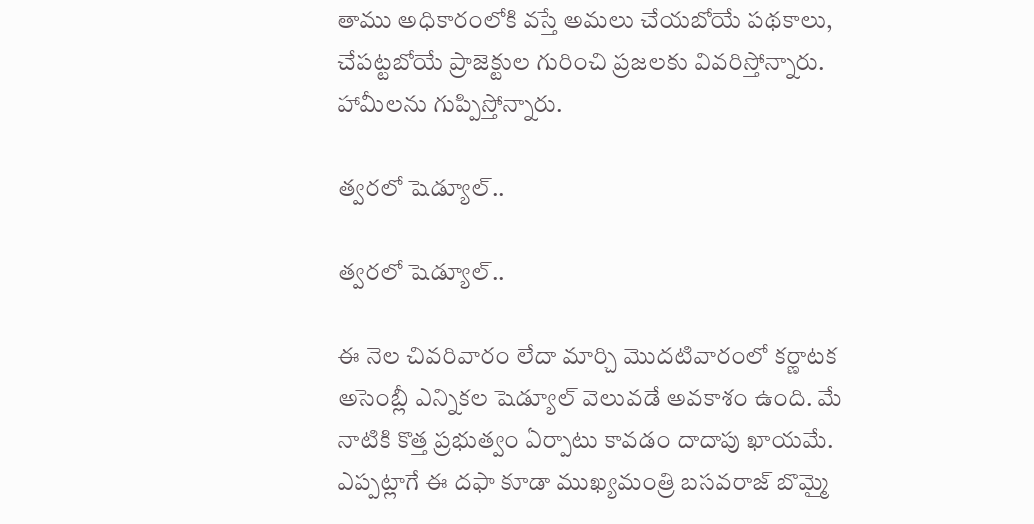తాము అధికారంలోకి వస్తే అమలు చేయబోయే పథకాలు, చేపట్టబోయే ప్రాజెక్టుల గురించి ప్రజలకు వివరిస్తోన్నారు. హామీలను గుప్పిస్తోన్నారు.

త్వరలో షెడ్యూల్..

త్వరలో షెడ్యూల్..

ఈ నెల చివరివారం లేదా మార్చి మొదటివారంలో కర్ణాటక అసెంబ్లీ ఎన్నికల షెడ్యూల్ వెలువడే అవకాశం ఉంది. మే నాటికి కొత్త ప్రభుత్వం ఏర్పాటు కావడం దాదాపు ఖాయమే. ఎప్పట్లాగే ఈ దఫా కూడా ముఖ్యమంత్రి బసవరాజ్ బొమ్మై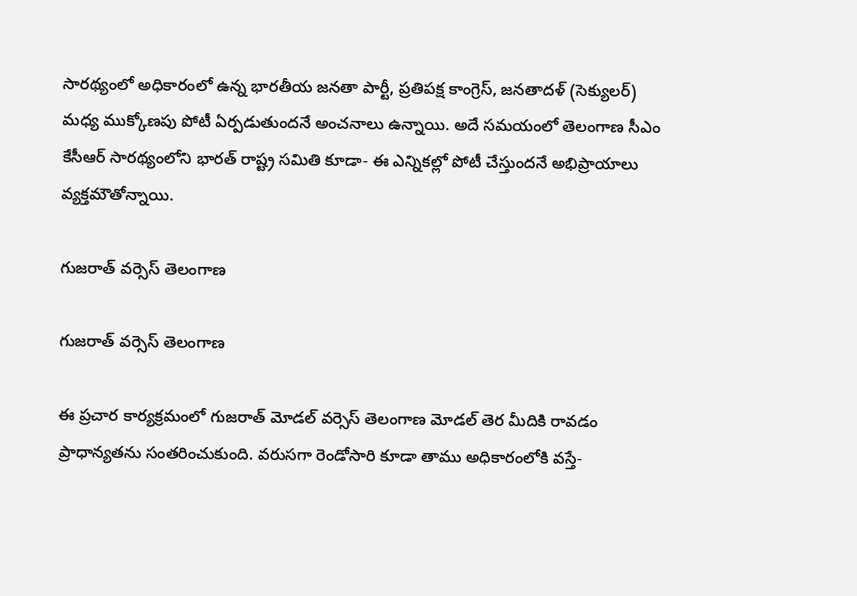సారథ్యంలో అధికారంలో ఉన్న భారతీయ జనతా పార్టీ, ప్రతిపక్ష కాంగ్రెస్, జనతాదళ్ (సెక్యులర్) మధ్య ముక్కోణపు పోటీ ఏర్పడుతుందనే అంచనాలు ఉన్నాయి. అదే సమయంలో తెలంగాణ సీఎం కేసీఆర్ సారథ్యంలోని భారత్ రాష్ట్ర సమితి కూడా- ఈ ఎన్నికల్లో పోటీ చేస్తుందనే అభిప్రాయాలు వ్యక్తమౌతోన్నాయి.

గుజరాత్ వర్సెస్ తెలంగాణ

గుజరాత్ వర్సెస్ తెలంగాణ

ఈ ప్రచార కార్యక్రమంలో గుజరాత్ మోడల్ వర్సెస్ తెలంగాణ మోడల్ తెర మీదికి రావడం ప్రాధాన్యతను సంతరించుకుంది. వరుసగా రెండోసారి కూడా తాము అధికారంలోకి వస్తే-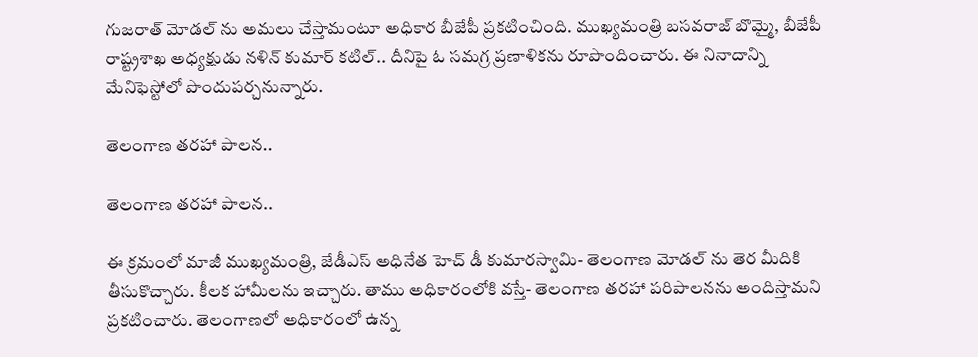గుజరాత్ మోడల్ ను అమలు చేస్తామంటూ అధికార బీజేపీ ప్రకటించింది. ముఖ్యమంత్రి బసవరాజ్ బొమ్మై, బీజేపీ రాష్ట్రశాఖ అధ్యక్షుడు నళిన్ కుమార్ కటిల్.. దీనిపై ఓ సమగ్ర ప్రణాళికను రూపొందించారు. ఈ నినాదాన్ని మేనిఫెస్టోలో పొందుపర్చనున్నారు.

తెలంగాణ తరహా పాలన..

తెలంగాణ తరహా పాలన..

ఈ క్రమంలో మాజీ ముఖ్యమంత్రి, జేడీఎస్ అధినేత హెచ్ డీ కుమారస్వామి- తెలంగాణ మోడల్ ను తెర మీదికి తీసుకొచ్చారు. కీలక హామీలను ఇచ్చారు. తాము అధికారంలోకి వస్తే- తెలంగాణ తరహా పరిపాలనను అందిస్తామని ప్రకటించారు. తెలంగాణలో అధికారంలో ఉన్న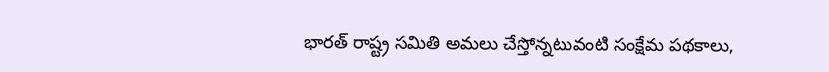భారత్ రాష్ట్ర సమితి అమలు చేస్తోన్నటువంటి సంక్షేమ పథకాలు,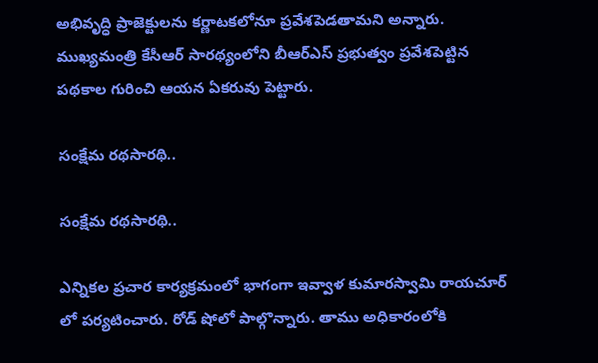అభివృద్ధి ప్రాజెక్టులను కర్ణాటకలోనూ ప్రవేశపెడతామని అన్నారు. ముఖ్యమంత్రి కేసీఆర్ సారథ్యంలోని బీఆర్ఎస్ ప్రభుత్వం ప్రవేశపెట్టిన పథకాల గురించి ఆయన ఏకరువు పెట్టారు.

సంక్షేమ రథసారథి..

సంక్షేమ రథసారథి..

ఎన్నికల ప్రచార కార్యక్రమంలో భాగంగా ఇవ్వాళ కుమారస్వామి రాయచూర్ లో పర్యటించారు. రోడ్ షోలో పాల్గొన్నారు. తాము అధికారంలోకి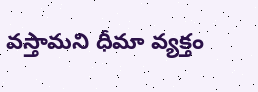వస్తామని ధీమా వ్యక్తం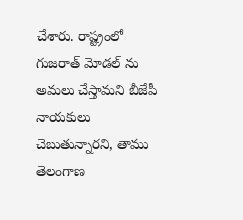చేశారు. రాష్ట్రంలో గుజరాత్ మోడల్‌ ను అమలు చేస్తామని బీజేపీ నాయకులు చెబుతున్నారని, తాము తెలంగాణ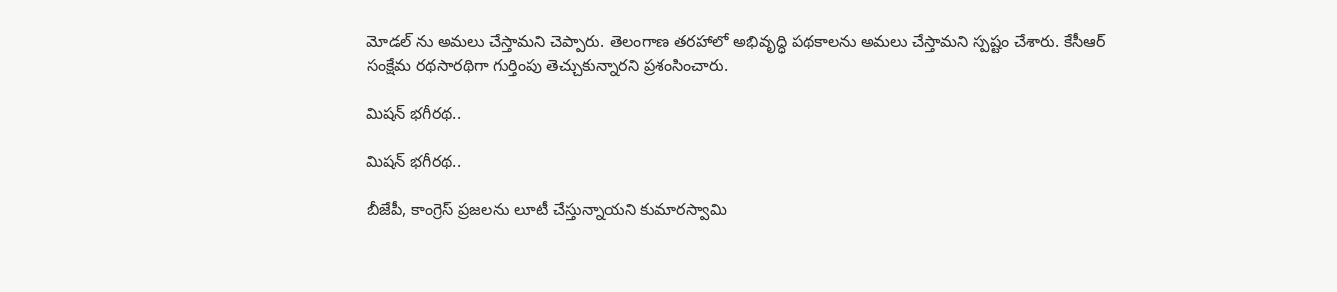మోడల్ ను అమలు చేస్తామని చెప్పారు. తెలంగాణ తరహాలో అభివృద్ధి పథకాలను అమలు చేస్తామని స్పష్టం చేశారు. కేసీఆర్ సంక్షేమ రథసారథిగా గుర్తింపు తెచ్చుకున్నారని ప్రశంసించారు.

మిషన్ భగీరథ..

మిషన్ భగీరథ..

బీజేపీ, కాంగ్రెస్ ప్రజలను లూటీ చేస్తున్నాయని కుమారస్వామి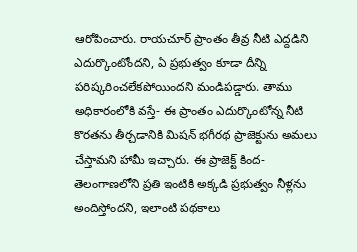ఆరోపించారు. రాయచూర్‌ ప్రాంతం తీవ్ర నీటి ఎద్దడిని ఎదుర్కొంటోందని, ఏ ప్రభుత్వం కూడా దీన్ని పరిష్కరించలేకపోయిందని మండిపడ్డారు. తాము అధికారంలోకి వస్తే- ఈ ప్రాంతం ఎదుర్కొంటోన్న నీటి కొరతను తీర్చడానికి మిషన్‌ భగీరథ ప్రాజెక్టును అమలు చేస్తామని హామీ ఇచ్చారు. ఈ ప్రాజెక్ట్ కింద- తెలంగాణలోని ప్రతి ఇంటికి అక్కడి ప్రభుత్వం నీళ్లను అందిస్తోందని, ఇలాంటి పథకాలు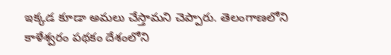ఇక్కడ కూడా అమలు చేస్తామని చెప్పారు. తెలంగాణలోని కాళేశ్వరం పథకం దేశంలోని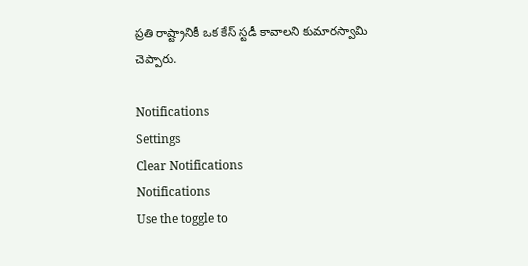ప్రతి రాష్ట్రానికీ ఒక కేస్ స్టడీ కావాలని కుమారస్వామి చెప్పారు.

Notifications
Settings
Clear Notifications
Notifications
Use the toggle to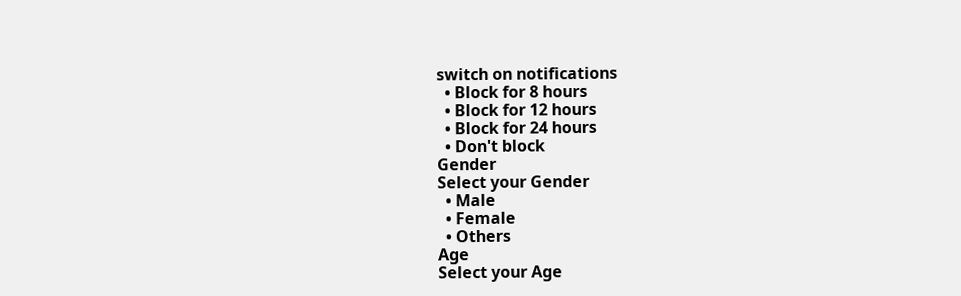switch on notifications
  • Block for 8 hours
  • Block for 12 hours
  • Block for 24 hours
  • Don't block
Gender
Select your Gender
  • Male
  • Female
  • Others
Age
Select your Age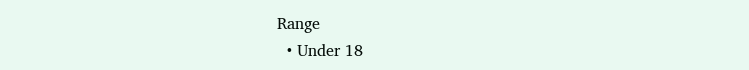Range
  • Under 18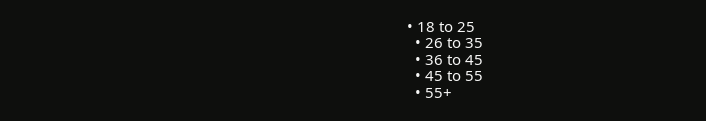• 18 to 25
  • 26 to 35
  • 36 to 45
  • 45 to 55
  • 55+